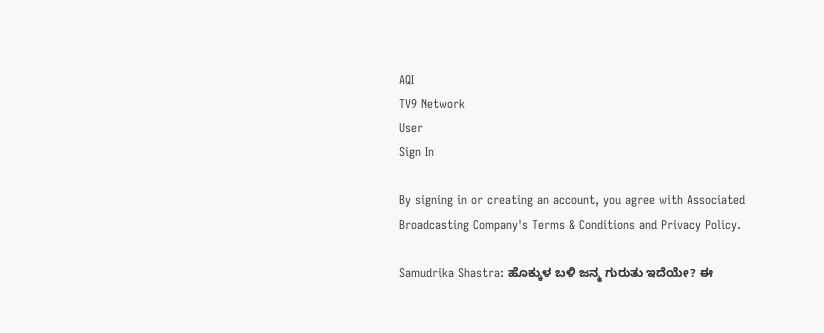AQI
TV9 Network
User
Sign In

By signing in or creating an account, you agree with Associated Broadcasting Company's Terms & Conditions and Privacy Policy.

Samudrika Shastra: ಹೊಕ್ಕುಳ ಬಳಿ ಜನ್ಮ ಗುರುತು ಇದೆಯೇ? ಈ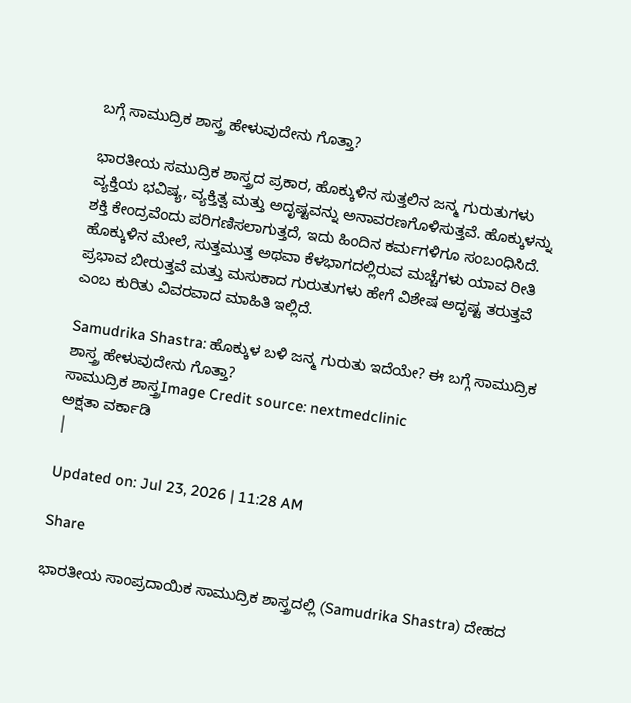ಬಗ್ಗೆ ಸಾಮುದ್ರಿಕ ಶಾಸ್ತ್ರ ಹೇಳುವುದೇನು ಗೊತ್ತಾ?

ಭಾರತೀಯ ಸಮುದ್ರಿಕ ಶಾಸ್ತ್ರದ ಪ್ರಕಾರ, ಹೊಕ್ಕುಳಿನ ಸುತ್ತಲಿನ ಜನ್ಮ ಗುರುತುಗಳು ವ್ಯಕ್ತಿಯ ಭವಿಷ್ಯ, ವ್ಯಕ್ತಿತ್ವ ಮತ್ತು ಅದೃಷ್ಟವನ್ನು ಅನಾವರಣಗೊಳಿಸುತ್ತವೆ. ಹೊಕ್ಕುಳನ್ನು ಶಕ್ತಿ ಕೇಂದ್ರವೆಂದು ಪರಿಗಣಿಸಲಾಗುತ್ತದೆ, ಇದು ಹಿಂದಿನ ಕರ್ಮಗಳಿಗೂ ಸಂಬಂಧಿಸಿದೆ. ಹೊಕ್ಕುಳಿನ ಮೇಲೆ, ಸುತ್ತಮುತ್ತ ಅಥವಾ ಕೆಳಭಾಗದಲ್ಲಿರುವ ಮಚ್ಚೆಗಳು ಯಾವ ರೀತಿ ಪ್ರಭಾವ ಬೀರುತ್ತವೆ ಮತ್ತು ಮಸುಕಾದ ಗುರುತುಗಳು ಹೇಗೆ ವಿಶೇಷ ಅದೃಷ್ಟ ತರುತ್ತವೆ ಎಂಬ ಕುರಿತು ವಿವರವಾದ ಮಾಹಿತಿ ಇಲ್ಲಿದೆ.

Samudrika Shastra: ಹೊಕ್ಕುಳ ಬಳಿ ಜನ್ಮ ಗುರುತು ಇದೆಯೇ? ಈ ಬಗ್ಗೆ ಸಾಮುದ್ರಿಕ ಶಾಸ್ತ್ರ ಹೇಳುವುದೇನು ಗೊತ್ತಾ?
ಸಾಮುದ್ರಿಕ ಶಾಸ್ತ್ರImage Credit source: nextmedclinic
ಅಕ್ಷತಾ ವರ್ಕಾಡಿ
|

Updated on: Jul 23, 2026 | 11:28 AM

Share

ಭಾರತೀಯ ಸಾಂಪ್ರದಾಯಿಕ ಸಾಮುದ್ರಿಕ ಶಾಸ್ತ್ರದಲ್ಲಿ (Samudrika Shastra) ದೇಹದ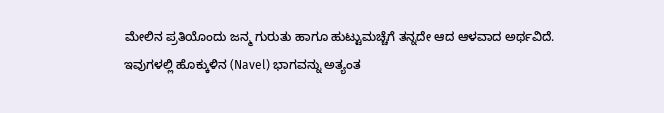ಮೇಲಿನ ಪ್ರತಿಯೊಂದು ಜನ್ಮ ಗುರುತು ಹಾಗೂ ಹುಟ್ಟುಮಚ್ಚೆಗೆ ತನ್ನದೇ ಆದ ಆಳವಾದ ಅರ್ಥವಿದೆ. ಇವುಗಳಲ್ಲಿ ಹೊಕ್ಕುಳಿನ (Navel) ಭಾಗವನ್ನು ಅತ್ಯಂತ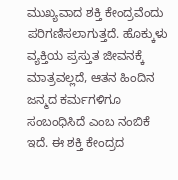ಮುಖ್ಯವಾದ ಶಕ್ತಿ ಕೇಂದ್ರವೆಂದು ಪರಿಗಣಿಸಲಾಗುತ್ತದೆ. ಹೊಕ್ಕುಳು ವ್ಯಕ್ತಿಯ ಪ್ರಸ್ತುತ ಜೀವನಕ್ಕೆ ಮಾತ್ರವಲ್ಲದೆ, ಆತನ ಹಿಂದಿನ ಜನ್ಮದ ಕರ್ಮಗಳಿಗೂ ಸಂಬಂಧಿಸಿದೆ ಎಂಬ ನಂಬಿಕೆ ಇದೆ. ಈ ಶಕ್ತಿ ಕೇಂದ್ರದ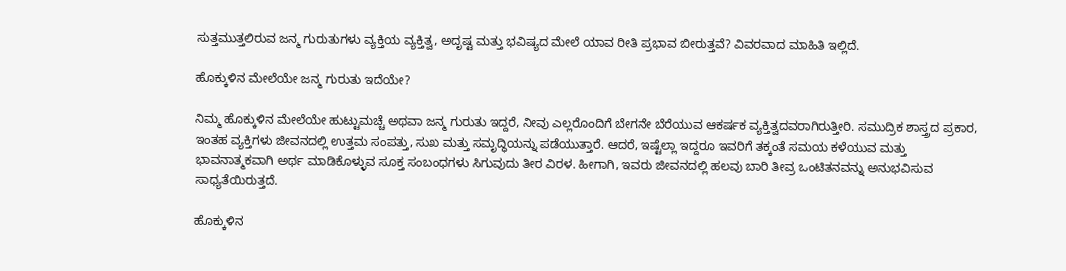ಸುತ್ತಮುತ್ತಲಿರುವ ಜನ್ಮ ಗುರುತುಗಳು ವ್ಯಕ್ತಿಯ ವ್ಯಕ್ತಿತ್ವ, ಅದೃಷ್ಟ ಮತ್ತು ಭವಿಷ್ಯದ ಮೇಲೆ ಯಾವ ರೀತಿ ಪ್ರಭಾವ ಬೀರುತ್ತವೆ? ವಿವರವಾದ ಮಾಹಿತಿ ಇಲ್ಲಿದೆ.

ಹೊಕ್ಕುಳಿನ ಮೇಲೆಯೇ ಜನ್ಮ ಗುರುತು ಇದೆಯೇ?

ನಿಮ್ಮ ಹೊಕ್ಕುಳಿನ ಮೇಲೆಯೇ ಹುಟ್ಟುಮಚ್ಚೆ ಅಥವಾ ಜನ್ಮ ಗುರುತು ಇದ್ದರೆ, ನೀವು ಎಲ್ಲರೊಂದಿಗೆ ಬೇಗನೇ ಬೆರೆಯುವ ಆಕರ್ಷಕ ವ್ಯಕ್ತಿತ್ವದವರಾಗಿರುತ್ತೀರಿ. ಸಮುದ್ರಿಕ ಶಾಸ್ತ್ರದ ಪ್ರಕಾರ, ಇಂತಹ ವ್ಯಕ್ತಿಗಳು ಜೀವನದಲ್ಲಿ ಉತ್ತಮ ಸಂಪತ್ತು, ಸುಖ ಮತ್ತು ಸಮೃದ್ಧಿಯನ್ನು ಪಡೆಯುತ್ತಾರೆ. ಆದರೆ, ಇಷ್ಟೆಲ್ಲಾ ಇದ್ದರೂ ಇವರಿಗೆ ತಕ್ಕಂತೆ ಸಮಯ ಕಳೆಯುವ ಮತ್ತು ಭಾವನಾತ್ಮಕವಾಗಿ ಅರ್ಥ ಮಾಡಿಕೊಳ್ಳುವ ಸೂಕ್ತ ಸಂಬಂಧಗಳು ಸಿಗುವುದು ತೀರ ವಿರಳ. ಹೀಗಾಗಿ, ಇವರು ಜೀವನದಲ್ಲಿ ಹಲವು ಬಾರಿ ತೀವ್ರ ಒಂಟಿತನವನ್ನು ಅನುಭವಿಸುವ ಸಾಧ್ಯತೆಯಿರುತ್ತದೆ.

ಹೊಕ್ಕುಳಿನ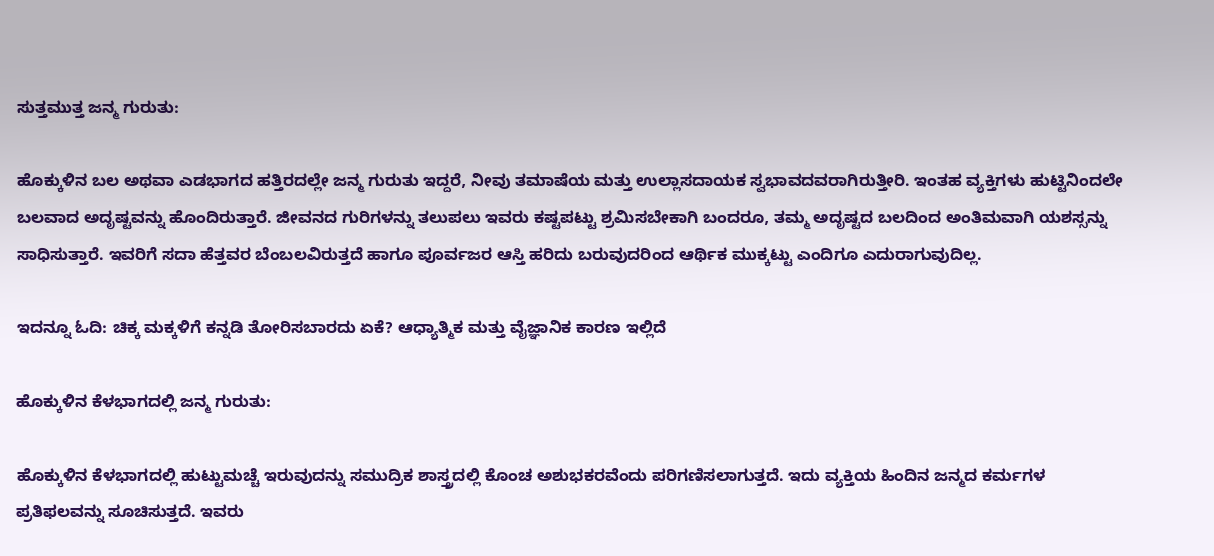ಸುತ್ತಮುತ್ತ ಜನ್ಮ ಗುರುತು:

ಹೊಕ್ಕುಳಿನ ಬಲ ಅಥವಾ ಎಡಭಾಗದ ಹತ್ತಿರದಲ್ಲೇ ಜನ್ಮ ಗುರುತು ಇದ್ದರೆ, ನೀವು ತಮಾಷೆಯ ಮತ್ತು ಉಲ್ಲಾಸದಾಯಕ ಸ್ವಭಾವದವರಾಗಿರುತ್ತೀರಿ. ಇಂತಹ ವ್ಯಕ್ತಿಗಳು ಹುಟ್ಟಿನಿಂದಲೇ ಬಲವಾದ ಅದೃಷ್ಟವನ್ನು ಹೊಂದಿರುತ್ತಾರೆ. ಜೀವನದ ಗುರಿಗಳನ್ನು ತಲುಪಲು ಇವರು ಕಷ್ಟಪಟ್ಟು ಶ್ರಮಿಸಬೇಕಾಗಿ ಬಂದರೂ, ತಮ್ಮ ಅದೃಷ್ಟದ ಬಲದಿಂದ ಅಂತಿಮವಾಗಿ ಯಶಸ್ಸನ್ನು ಸಾಧಿಸುತ್ತಾರೆ. ಇವರಿಗೆ ಸದಾ ಹೆತ್ತವರ ಬೆಂಬಲವಿರುತ್ತದೆ ಹಾಗೂ ಪೂರ್ವಜರ ಆಸ್ತಿ ಹರಿದು ಬರುವುದರಿಂದ ಆರ್ಥಿಕ ಮುಕ್ಕಟ್ಟು ಎಂದಿಗೂ ಎದುರಾಗುವುದಿಲ್ಲ.

ಇದನ್ನೂ ಓದಿ: ಚಿಕ್ಕ ಮಕ್ಕಳಿಗೆ ಕನ್ನಡಿ ತೋರಿಸಬಾರದು ಏಕೆ? ಆಧ್ಯಾತ್ಮಿಕ ಮತ್ತು ವೈಜ್ಞಾನಿಕ ಕಾರಣ ಇಲ್ಲಿದೆ

ಹೊಕ್ಕುಳಿನ ಕೆಳಭಾಗದಲ್ಲಿ ಜನ್ಮ ಗುರುತು:

ಹೊಕ್ಕುಳಿನ ಕೆಳಭಾಗದಲ್ಲಿ ಹುಟ್ಟುಮಚ್ಚೆ ಇರುವುದನ್ನು ಸಮುದ್ರಿಕ ಶಾಸ್ತ್ರದಲ್ಲಿ ಕೊಂಚ ಅಶುಭಕರವೆಂದು ಪರಿಗಣಿಸಲಾಗುತ್ತದೆ. ಇದು ವ್ಯಕ್ತಿಯ ಹಿಂದಿನ ಜನ್ಮದ ಕರ್ಮಗಳ ಪ್ರತಿಫಲವನ್ನು ಸೂಚಿಸುತ್ತದೆ. ಇವರು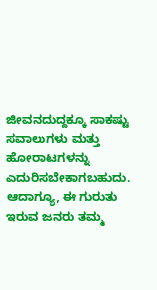ಜೀವನದುದ್ದಕ್ಕೂ ಸಾಕಷ್ಟು ಸವಾಲುಗಳು ಮತ್ತು ಹೋರಾಟಗಳನ್ನು ಎದುರಿಸಬೇಕಾಗಬಹುದು. ಆದಾಗ್ಯೂ, ಈ ಗುರುತು ಇರುವ ಜನರು ತಮ್ಮ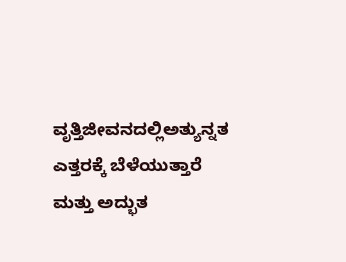ವೃತ್ತಿಜೀವನದಲ್ಲಿಅತ್ಯುನ್ನತ ಎತ್ತರಕ್ಕೆ ಬೆಳೆಯುತ್ತಾರೆ ಮತ್ತು ಅದ್ಭುತ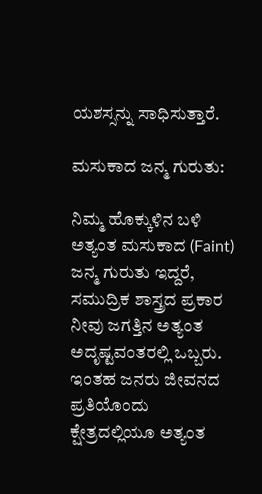ಯಶಸ್ಸನ್ನು ಸಾಧಿಸುತ್ತಾರೆ.

ಮಸುಕಾದ ಜನ್ಮ ಗುರುತು:

ನಿಮ್ಮ ಹೊಕ್ಕುಳಿನ ಬಳಿ ಅತ್ಯಂತ ಮಸುಕಾದ (Faint) ಜನ್ಮ ಗುರುತು ಇದ್ದರೆ, ಸಮುದ್ರಿಕ ಶಾಸ್ತ್ರದ ಪ್ರಕಾರ ನೀವು ಜಗತ್ತಿನ ಅತ್ಯಂತ ಅದೃಷ್ಟವಂತರಲ್ಲಿ ಒಬ್ಬರು. ಇಂತಹ ಜನರು ಜೀವನದ ಪ್ರತಿಯೊಂದು ಕ್ಷೇತ್ರದಲ್ಲಿಯೂ ಅತ್ಯಂತ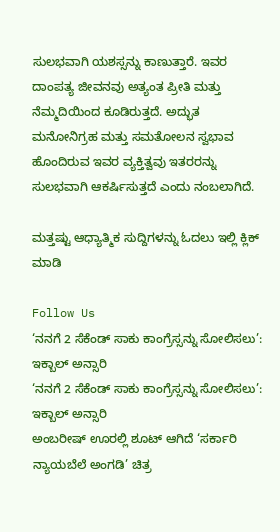ಸುಲಭವಾಗಿ ಯಶಸ್ಸನ್ನು ಕಾಣುತ್ತಾರೆ. ಇವರ ದಾಂಪತ್ಯ ಜೀವನವು ಅತ್ಯಂತ ಪ್ರೀತಿ ಮತ್ತು ನೆಮ್ಮದಿಯಿಂದ ಕೂಡಿರುತ್ತದೆ. ಅದ್ಭುತ ಮನೋನಿಗ್ರಹ ಮತ್ತು ಸಮತೋಲನ ಸ್ವಭಾವ ಹೊಂದಿರುವ ಇವರ ವ್ಯಕ್ತಿತ್ವವು ಇತರರನ್ನು ಸುಲಭವಾಗಿ ಆಕರ್ಷಿಸುತ್ತದೆ ಎಂದು ನಂಬಲಾಗಿದೆ.

ಮತ್ತಷ್ಟು ಆಧ್ಯಾತ್ಮಿಕ ಸುದ್ದಿಗಳನ್ನು ಓದಲು ಇಲ್ಲಿ ಕ್ಲಿಕ್ ಮಾಡಿ

Follow Us
‘ನನಗೆ 2 ಸೆಕೆಂಡ್ ಸಾಕು ಕಾಂಗ್ರೆಸ್ಸನ್ನು ಸೋಲಿಸಲು’: ಇಕ್ಬಾಲ್ ಅನ್ಸಾರಿ
‘ನನಗೆ 2 ಸೆಕೆಂಡ್ ಸಾಕು ಕಾಂಗ್ರೆಸ್ಸನ್ನು ಸೋಲಿಸಲು’: ಇಕ್ಬಾಲ್ ಅನ್ಸಾರಿ
ಅಂಬರೀಷ್ ಊರಲ್ಲಿ ಶೂಟ್ ಆಗಿದೆ ‘ಸರ್ಕಾರಿ ನ್ಯಾಯಬೆಲೆ ಅಂಗಡಿ’ ಚಿತ್ರ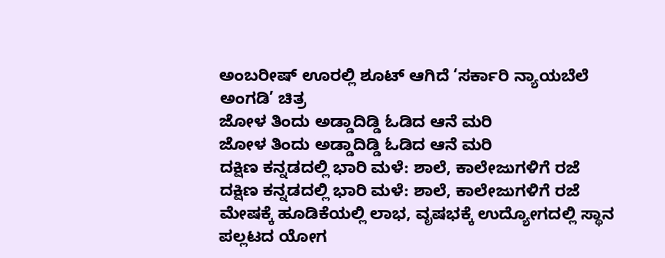ಅಂಬರೀಷ್ ಊರಲ್ಲಿ ಶೂಟ್ ಆಗಿದೆ ‘ಸರ್ಕಾರಿ ನ್ಯಾಯಬೆಲೆ ಅಂಗಡಿ’ ಚಿತ್ರ
ಜೋಳ ತಿಂದು ಅಡ್ಡಾದಿಡ್ಡಿ ಓಡಿದ ಆನೆ ಮರಿ
ಜೋಳ ತಿಂದು ಅಡ್ಡಾದಿಡ್ಡಿ ಓಡಿದ ಆನೆ ಮರಿ
ದಕ್ಷಿಣ ಕನ್ನಡದಲ್ಲಿ ಭಾರಿ ಮಳೆ: ಶಾಲೆ, ಕಾಲೇಜುಗಳಿಗೆ ರಜೆ
ದಕ್ಷಿಣ ಕನ್ನಡದಲ್ಲಿ ಭಾರಿ ಮಳೆ: ಶಾಲೆ, ಕಾಲೇಜುಗಳಿಗೆ ರಜೆ
ಮೇಷಕ್ಕೆ ಹೂಡಿಕೆಯಲ್ಲಿ ಲಾಭ, ವೃಷಭಕ್ಕೆ ಉದ್ಯೋಗದಲ್ಲಿ ಸ್ಥಾನ ಪಲ್ಲಟದ ಯೋಗ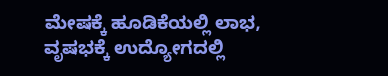ಮೇಷಕ್ಕೆ ಹೂಡಿಕೆಯಲ್ಲಿ ಲಾಭ, ವೃಷಭಕ್ಕೆ ಉದ್ಯೋಗದಲ್ಲಿ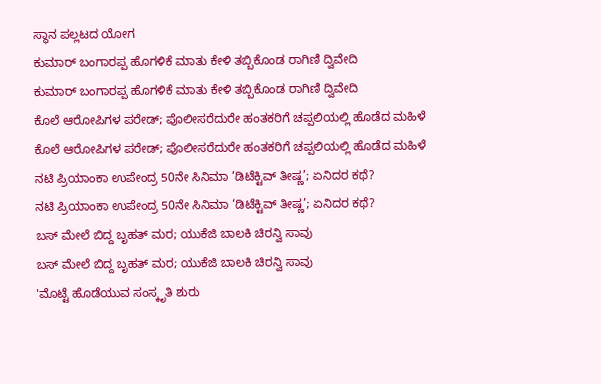ಸ್ಥಾನ ಪಲ್ಲಟದ ಯೋಗ
ಕುಮಾರ್ ಬಂಗಾರಪ್ಪ ಹೊಗಳಿಕೆ ಮಾತು ಕೇಳಿ ತಬ್ಬಿಕೊಂಡ ರಾಗಿಣಿ ದ್ವಿವೇದಿ
ಕುಮಾರ್ ಬಂಗಾರಪ್ಪ ಹೊಗಳಿಕೆ ಮಾತು ಕೇಳಿ ತಬ್ಬಿಕೊಂಡ ರಾಗಿಣಿ ದ್ವಿವೇದಿ
ಕೊಲೆ ಆರೋಪಿಗಳ ಪರೇಡ್; ಪೊಲೀಸರೆದುರೇ ಹಂತಕರಿಗೆ ಚಪ್ಪಲಿಯಲ್ಲಿ ಹೊಡೆದ ಮಹಿಳೆ
ಕೊಲೆ ಆರೋಪಿಗಳ ಪರೇಡ್; ಪೊಲೀಸರೆದುರೇ ಹಂತಕರಿಗೆ ಚಪ್ಪಲಿಯಲ್ಲಿ ಹೊಡೆದ ಮಹಿಳೆ
ನಟಿ ಪ್ರಿಯಾಂಕಾ ಉಪೇಂದ್ರ 50ನೇ ಸಿನಿಮಾ ‘ಡಿಟೆಕ್ಟಿವ್ ತೀಷ್ಣ’; ಏನಿದರ ಕಥೆ?
ನಟಿ ಪ್ರಿಯಾಂಕಾ ಉಪೇಂದ್ರ 50ನೇ ಸಿನಿಮಾ ‘ಡಿಟೆಕ್ಟಿವ್ ತೀಷ್ಣ’; ಏನಿದರ ಕಥೆ?
ಬಸ್ ಮೇಲೆ ಬಿದ್ದ ಬೃಹತ್ ಮರ; ಯುಕೆಜಿ ಬಾಲಕಿ ಚಿರನ್ವಿ ಸಾವು
ಬಸ್ ಮೇಲೆ ಬಿದ್ದ ಬೃಹತ್ ಮರ; ಯುಕೆಜಿ ಬಾಲಕಿ ಚಿರನ್ವಿ ಸಾವು
'ಮೊಟ್ಟೆ ಹೊಡೆಯುವ ಸಂಸ್ಕೃತಿ ಶುರು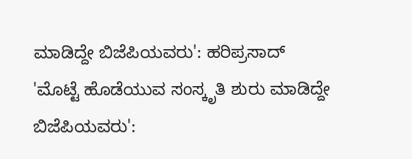ಮಾಡಿದ್ದೇ ಬಿಜೆಪಿಯವರು': ಹರಿಪ್ರಸಾದ್
'ಮೊಟ್ಟೆ ಹೊಡೆಯುವ ಸಂಸ್ಕೃತಿ ಶುರು ಮಾಡಿದ್ದೇ ಬಿಜೆಪಿಯವರು':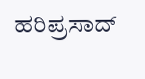ಹರಿಪ್ರಸಾದ್